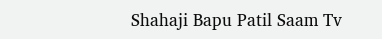Shahaji Bapu Patil Saam Tv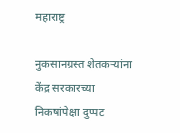महाराष्ट्र

नुकसानग्रस्त शेतकऱ्यांना केंद्र सरकारच्या निकषांपेक्षा दुप्पट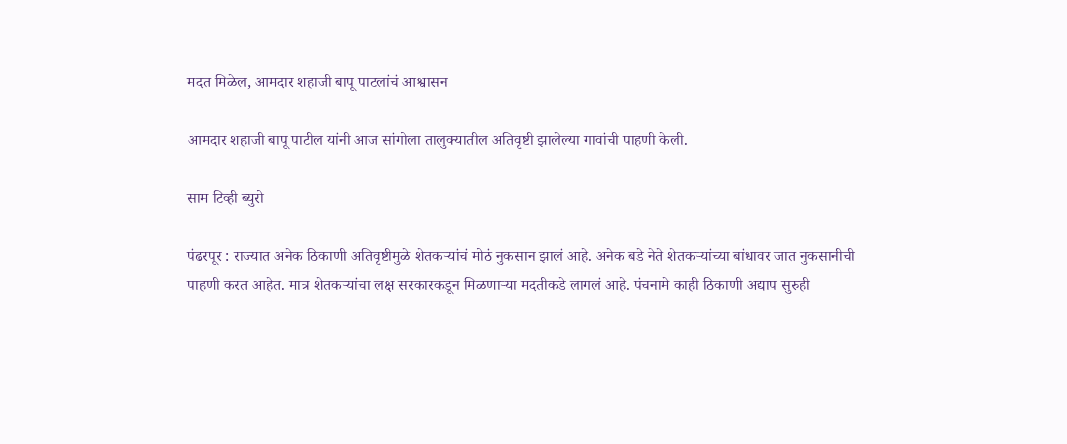मदत मिळेल, आमदार शहाजी बापू पाटलांचं आश्वासन

आमदार शहाजी बापू पाटील यांनी आज सांगोला तालुक्यातील अतिवृष्टी झालेल्या गावांची पाहणी केली.

साम टिव्ही ब्युरो

पंढरपूर : राज्यात अनेक ठिकाणी अतिवृष्टीमुळे शेतकऱ्यांचं मोठं नुकसान झालं आहे. अनेक बडे नेते शेतकऱ्यांच्या बांधावर जात नुकसानीची पाहणी करत आहेत. मात्र शेतकऱ्यांचा लक्ष सरकारकडून मिळणाऱ्या मदतीकडे लागलं आहे. पंचनामे काही ठिकाणी अद्याप सुरुही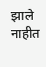झाले नाहीत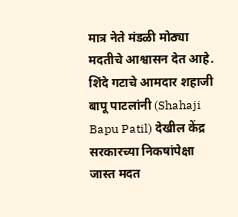मात्र नेते मंडळी मोठ्या मदतीचे आश्वासन देत आहे. शिंदे गटाचे आमदार शहाजी बापू पाटलांनी (Shahaji Bapu Patil) देखील केंद्र सरकारच्या निकषांपेक्षा जास्त मदत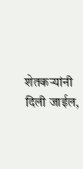शेतकऱ्यांनी दिली जाईल,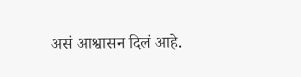असं आश्वासन दिलं आहे.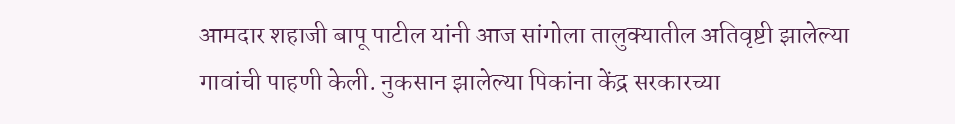आमदार शहाजी बापू पाटील यांनी आज सांगोला तालुक्यातील अतिवृष्टी झालेल्या गावांची पाहणी केली. नुकसान झालेल्या पिकांना केंद्र सरकारच्या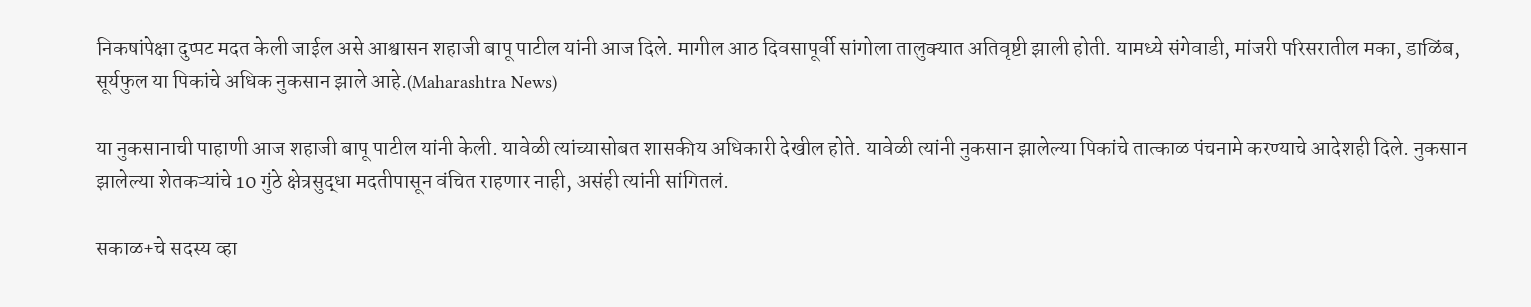निकषांपेक्षा दुप्पट मदत केली जाईल असे आश्वासन शहाजी बापू पाटील यांनी आज दिले. मागील आठ दिवसापूर्वी सांगोला तालुक्यात अतिवृष्टी झाली होती. यामध्ये संगेवाडी, मांजरी परिसरातील मका, डाळिंब, सूर्यफुल या पिकांचे अधिक नुकसान झाले आहे.(Maharashtra News)

या नुकसानाची पाहाणी आज शहाजी बापू पाटील यांनी केली. यावेळी त्यांच्यासोबत शासकीय अधिकारी देखील होते. यावेळी त्यांनी नुकसान झालेल्या पिकांचे तात्काळ पंचनामे करण्याचे आदेशही दिले. नुकसान झालेल्या शेतकऱ्यांचे 10 गुंठे क्षेत्रसुद्धा मदतीपासून वंचित राहणार नाही, असंही त्यांनी सांगितलं.

सकाळ+चे सदस्य व्हा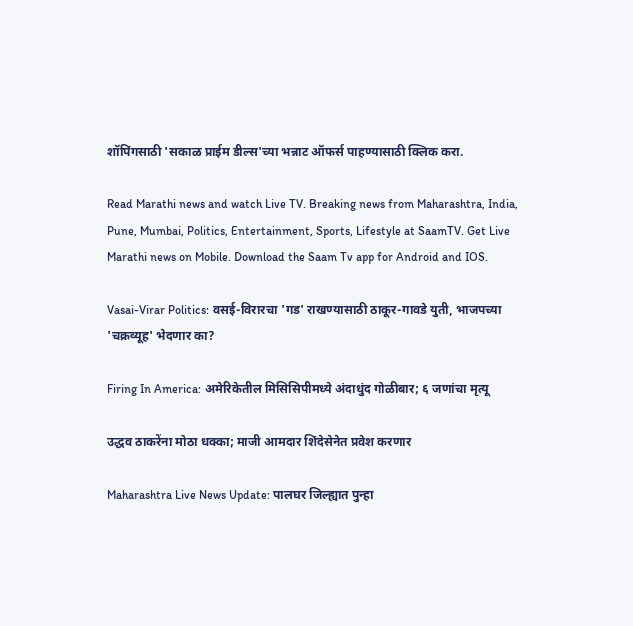शॉपिंगसाठी 'सकाळ प्राईम डील्स'च्या भन्नाट ऑफर्स पाहण्यासाठी क्लिक करा.

Read Marathi news and watch Live TV. Breaking news from Maharashtra, India, Pune, Mumbai, Politics, Entertainment, Sports, Lifestyle at SaamTV. Get Live Marathi news on Mobile. Download the Saam Tv app for Android and IOS.

Vasai-Virar Politics: वसई-विरारचा 'गड' राखण्यासाठी ठाकूर-गावडे युती, भाजपच्या 'चक्रव्यूह' भेदणार का?

Firing In America: अमेरिकेतील मिसिसिपीमध्ये अंदाधुंद गोळीबार; ६ जणांचा मृत्यू

उद्धव ठाकरेंना मोठा धक्का; माजी आमदार शिंदेसेनेत प्रवेश करणार

Maharashtra Live News Update: पालघर जिल्ह्यात पुन्हा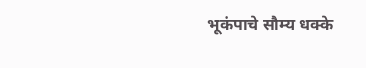भूकंपाचे सौम्य धक्के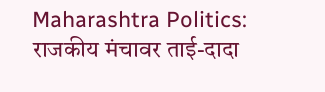Maharashtra Politics: राजकीय मंचावर ताई-दादा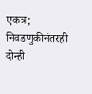एकत्र; निवडणुकीनंतरही दोन्ही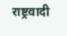राष्ट्रवादी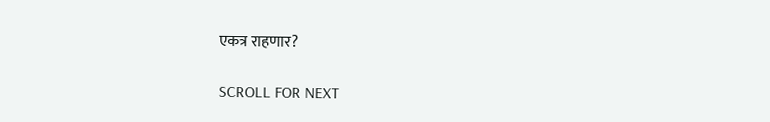एकत्र राहणार?

SCROLL FOR NEXT